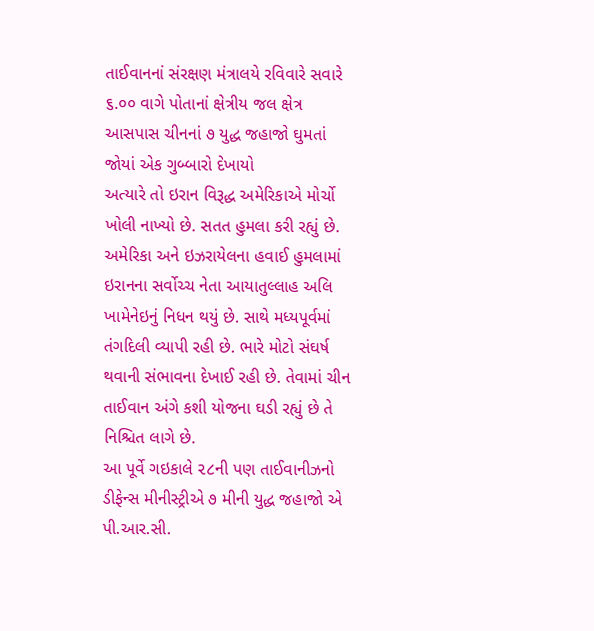તાઈવાનનાં સંરક્ષણ મંત્રાલયે રવિવારે સવારે ૬.૦૦ વાગે પોતાનાં ક્ષેત્રીય જલ ક્ષેત્ર આસપાસ ચીનનાં ૭ યુદ્ધ જહાજો ઘુમતાં જોયાં એક ગુબ્બારો દેખાયો
અત્યારે તો ઇરાન વિરૂદ્ધ અમેરિકાએ મોર્ચો ખોલી નાખ્યો છે. સતત હુમલા કરી રહ્યું છે. અમેરિકા અને ઇઝરાયેલના હવાઈ હુમલામાં ઇરાનના સર્વોચ્ચ નેતા આયાતુલ્લાહ અલિ ખામેનેઇનું નિધન થયું છે. સાથે મધ્યપૂર્વમાં તંગદિલી વ્યાપી રહી છે. ભારે મોટો સંઘર્ષ થવાની સંભાવના દેખાઈ રહી છે. તેવામાં ચીન તાઈવાન અંગે કશી યોજના ઘડી રહ્યું છે તે નિશ્ચિત લાગે છે.
આ પૂર્વે ગઇકાલે ૨૮ની પણ તાઈવાનીઝનો ડીફેન્સ મીનીસ્ટ્રીએ ૭ મીની યુદ્ધ જહાજો એ પી.આર.સી.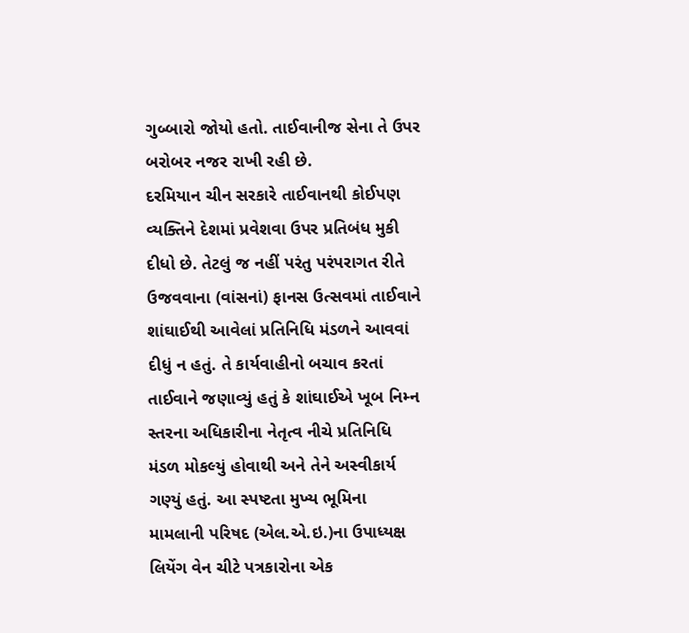ગુબ્બારો જોયો હતો. તાઈવાનીજ સેના તે ઉપર બરોબર નજર રાખી રહી છે.
દરમિયાન ચીન સરકારે તાઈવાનથી કોઈપણ વ્યક્તિને દેશમાં પ્રવેશવા ઉપર પ્રતિબંધ મુકી દીધો છે. તેટલું જ નહીં પરંતુ પરંપરાગત રીતે ઉજવવાના (વાંસનાં) ફાનસ ઉત્સવમાં તાઈવાને શાંઘાઈથી આવેલાં પ્રતિનિધિ મંડળને આવવાં દીધું ન હતું. તે કાર્યવાહીનો બચાવ કરતાં તાઈવાને જણાવ્યું હતું કે શાંઘાઈએ ખૂબ નિમ્ન સ્તરના અધિકારીના નેતૃત્વ નીચે પ્રતિનિધિ મંડળ મોકલ્યું હોવાથી અને તેને અસ્વીકાર્ય ગણ્યું હતું. આ સ્પષ્ટતા મુખ્ય ભૂમિના મામલાની પરિષદ (એલ.એ.ઇ.)ના ઉપાધ્યક્ષ લિયેંગ વેન ચીટે પત્રકારોના એક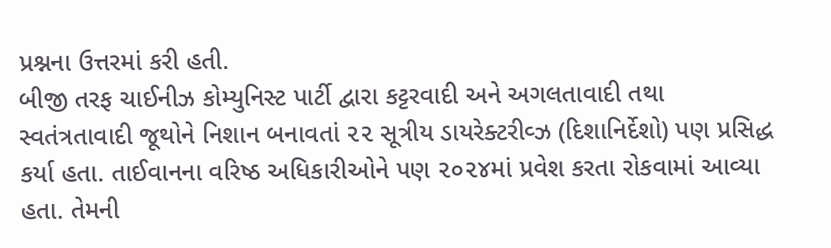પ્રશ્નના ઉત્તરમાં કરી હતી.
બીજી તરફ ચાઈનીઝ કોમ્યુનિસ્ટ પાર્ટી દ્વારા કટ્ટરવાદી અને અગલતાવાદી તથા સ્વતંત્રતાવાદી જૂથોને નિશાન બનાવતાં ૨૨ સૂત્રીય ડાયરેક્ટરીવ્ઝ (દિશાનિર્દેશો) પણ પ્રસિદ્ધ કર્યા હતા. તાઈવાનના વરિષ્ઠ અધિકારીઓને પણ ૨૦૨૪માં પ્રવેશ કરતા રોકવામાં આવ્યા હતા. તેમની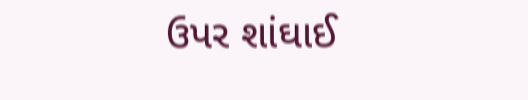ઉપર શાંઘાઈ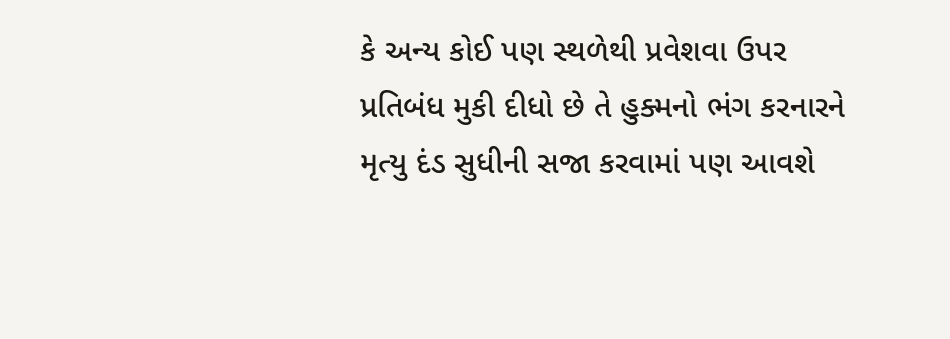કે અન્ય કોઈ પણ સ્થળેથી પ્રવેશવા ઉપર પ્રતિબંધ મુકી દીધો છે તે હુક્મનો ભંગ કરનારને મૃત્યુ દંડ સુધીની સજા કરવામાં પણ આવશે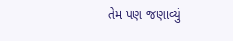તેમ પણ જણાવ્યું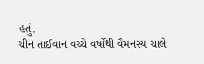હતું.
ચીન તાઈવાન વચ્ચે વર્ષોથી વૈમનસ્ય ચાલે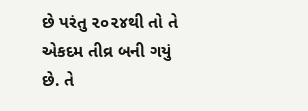છે પરંતુ ૨૦૨૪થી તો તે એકદમ તીવ્ર બની ગયું છે. તે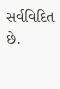સર્વવિદિત છે.